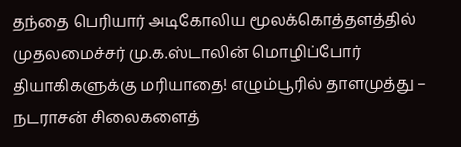தந்தை பெரியார் அடிகோலிய மூலக்கொத்தளத்தில் முதலமைச்சர் மு.க.ஸ்டாலின் மொழிப்போர் தியாகிகளுக்கு மரியாதை! எழும்பூரில் தாளமுத்து – நடராசன் சிலைகளைத்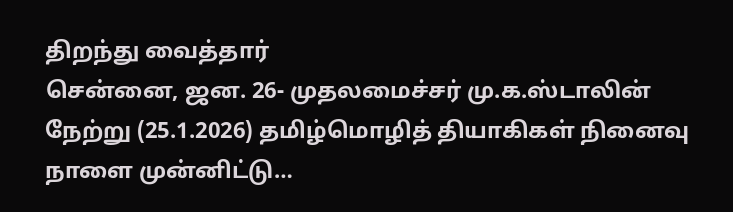திறந்து வைத்தார்
சென்னை, ஜன. 26- முதலமைச்சர் மு.க.ஸ்டாலின் நேற்று (25.1.2026) தமிழ்மொழித் தியாகிகள் நினைவு நாளை முன்னிட்டு…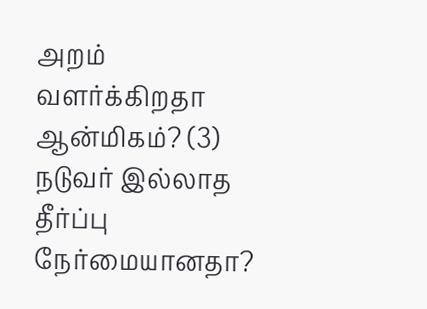அறம் வளர்க்கிறதா ஆன்மிகம்? (3) நடுவர் இல்லாத தீர்ப்பு நேர்மையானதா?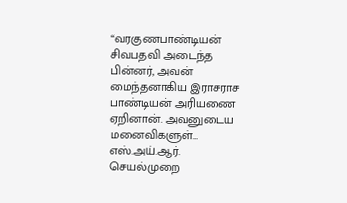“வரகுணபாண்டியன் சிவபதவி அடைந்த பின்னர், அவன் மைந்தனாகிய இராசராச பாண்டியன் அரியணை ஏறினான். அவனுடைய மனைவிகளுள்…
எஸ்.அய்.ஆர். செயல்முறை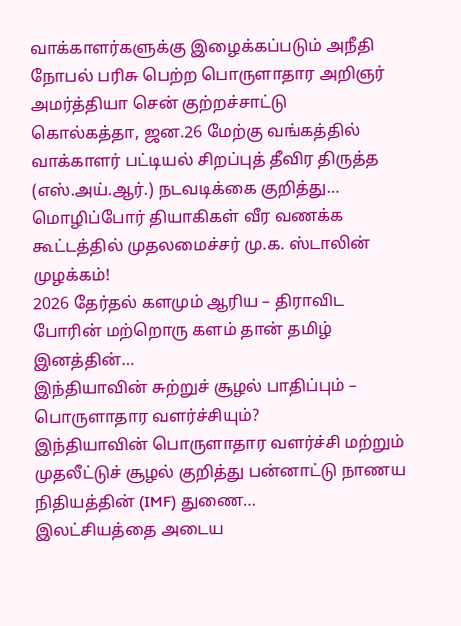வாக்காளர்களுக்கு இழைக்கப்படும் அநீதி நோபல் பரிசு பெற்ற பொருளாதார அறிஞர் அமர்த்தியா சென் குற்றச்சாட்டு
கொல்கத்தா, ஜன.26 மேற்கு வங்கத்தில் வாக்காளர் பட்டியல் சிறப்புத் தீவிர திருத்த (எஸ்.அய்.ஆர்.) நடவடிக்கை குறித்து…
மொழிப்போர் தியாகிகள் வீர வணக்க கூட்டத்தில் முதலமைச்சர் மு.க. ஸ்டாலின் முழக்கம்!
2026 தேர்தல் களமும் ஆரிய – திராவிட போரின் மற்றொரு களம் தான் தமிழ் இனத்தின்…
இந்தியாவின் சுற்றுச் சூழல் பாதிப்பும் – பொருளாதார வளர்ச்சியும்?
இந்தியாவின் பொருளாதார வளர்ச்சி மற்றும் முதலீட்டுச் சூழல் குறித்து பன்னாட்டு நாணய நிதியத்தின் (IMF) துணை…
இலட்சியத்தை அடைய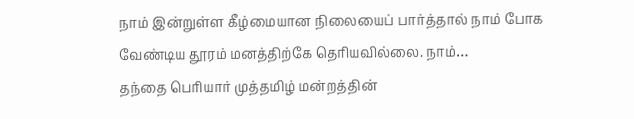நாம் இன்றுள்ள கீழ்மையான நிலையைப் பார்த்தால் நாம் போக வேண்டிய தூரம் மனத்திற்கே தெரியவில்லை. நாம்…
தந்தை பெரியார் முத்தமிழ் மன்றத்தின்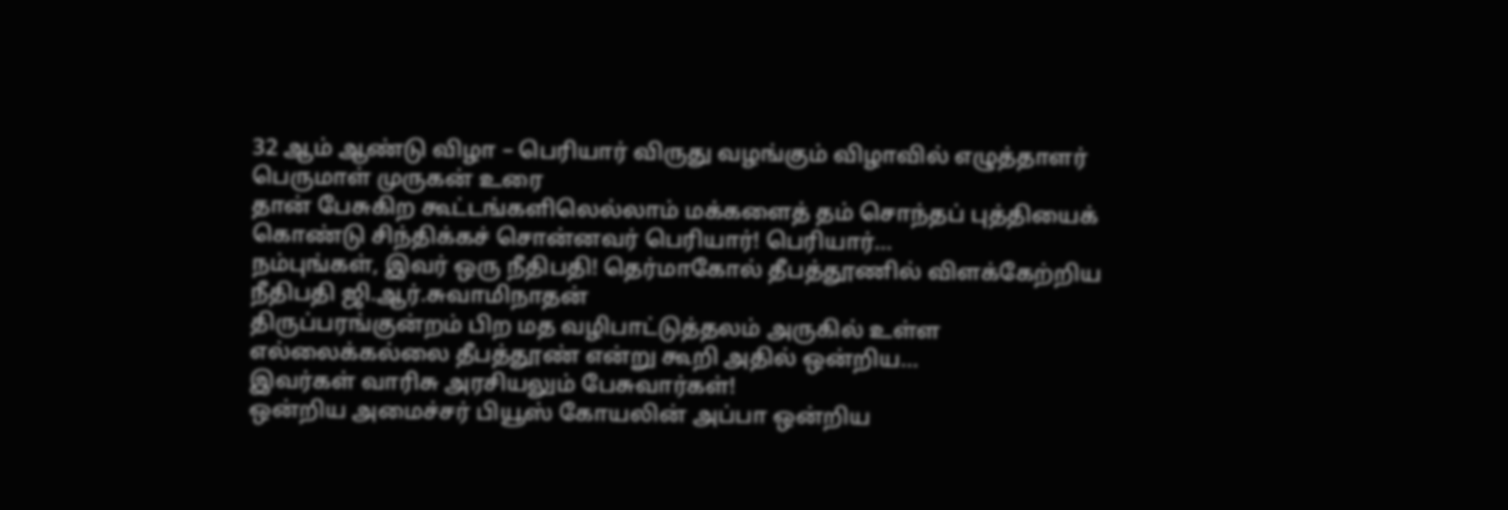32 ஆம் ஆண்டு விழா – பெரியார் விருது வழங்கும் விழாவில் எழுத்தாளர் பெருமாள் முருகன் உரை
தான் பேசுகிற கூட்டங்களிலெல்லாம் மக்களைத் தம் சொந்தப் புத்தியைக் கொண்டு சிந்திக்கச் சொன்னவர் பெரியார்! பெரியார்…
நம்புங்கள், இவர் ஒரு நீதிபதி! தெர்மாகோல் தீபத்தூணில் விளக்கேற்றிய நீதிபதி ஜி.ஆர்.சுவாமிநாதன்
திருப்பரங்குன்றம் பிற மத வழிபாட்டுத்தலம் அருகில் உள்ள எல்லைக்கல்லை தீபத்தூண் என்று கூறி அதில் ஒன்றிய…
இவர்கள் வாரிசு அரசியலும் பேசுவார்கள்!
ஒன்றிய அமைச்சர் பியூஸ் கோயலின் அப்பா ஒன்றிய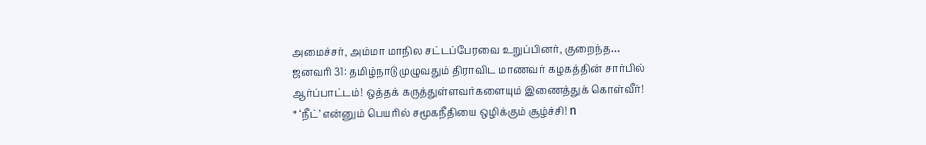அமைச்சர், அம்மா மாநில சட்டப்பேரவை உறுப்பினர், குறைந்த…
ஜனவரி 31: தமிழ்நாடு முழுவதும் திராவிட மாணவர் கழகத்தின் சார்பில் ஆர்ப்பாட்டம்! ஒத்தக் கருத்துள்ளவர்களையும் இணைத்துக் கொள்வீர்!
* ‘நீட்’ என்னும் பெயரில் சமூகநீதியை ஒழிக்கும் சூழ்ச்சி! n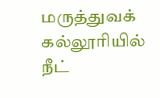மருத்துவக் கல்லூரியில் நீட்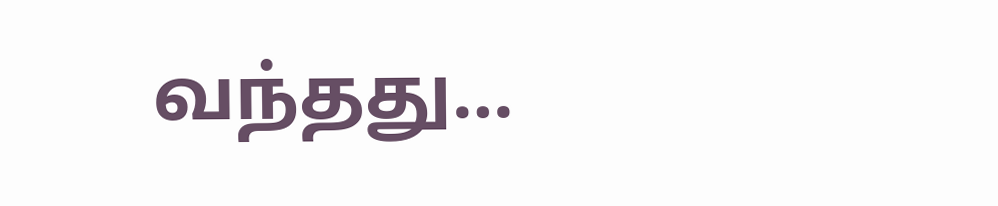வந்தது…